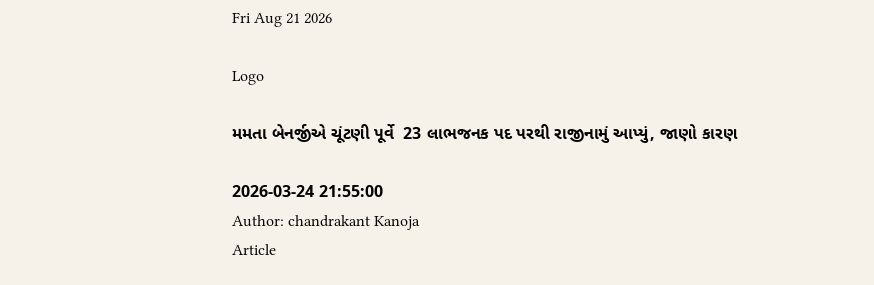Fri Aug 21 2026

Logo

મમતા બેનર્જીએ ચૂંટણી પૂર્વે  23 લાભજનક પદ પરથી રાજીનામું આપ્યું, જાણો કારણ

2026-03-24 21:55:00
Author: chandrakant Kanoja
Article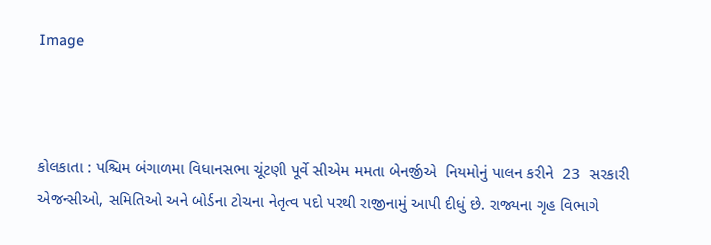Image



કોલકાતા : પશ્ચિમ બંગાળમા વિધાનસભા ચૂંટણી પૂર્વે સીએમ મમતા બેનર્જીએ  નિયમોનું પાલન કરીને  23  સરકારી એજન્સીઓ, સમિતિઓ અને બોર્ડના ટોચના નેતૃત્વ પદો પરથી રાજીનામું આપી દીધું છે. રાજ્યના ગૃહ વિભાગે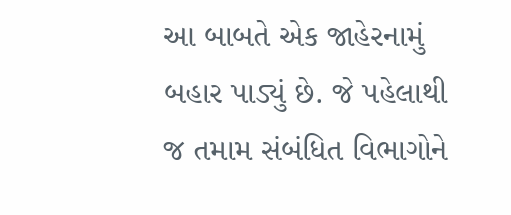આ બાબતે એક જાહેરનામું બહાર પાડ્યું છે. જે પહેલાથી જ તમામ સંબંધિત વિભાગોને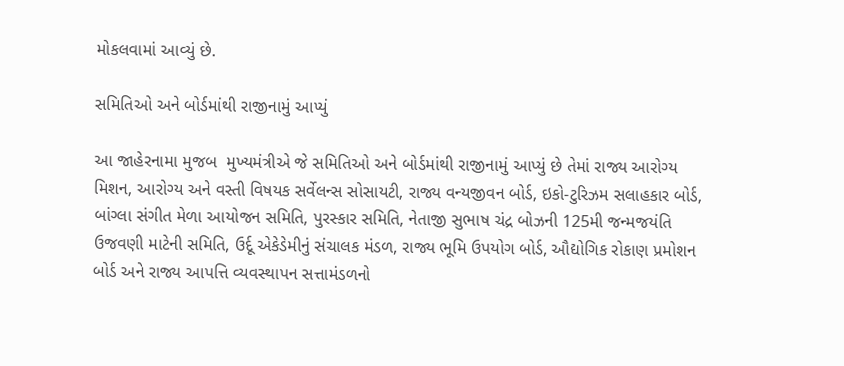મોકલવામાં આવ્યું છે.

સમિતિઓ અને બોર્ડમાંથી રાજીનામું આપ્યું

આ જાહેરનામા મુજબ  મુખ્યમંત્રીએ જે સમિતિઓ અને બોર્ડમાંથી રાજીનામું આપ્યું છે તેમાં રાજ્ય આરોગ્ય મિશન, આરોગ્ય અને વસ્તી વિષયક સર્વેલન્સ સોસાયટી, રાજ્ય વન્યજીવન બોર્ડ, ઇકો-ટુરિઝમ સલાહકાર બોર્ડ, બાંગ્લા સંગીત મેળા આયોજન સમિતિ, પુરસ્કાર સમિતિ, નેતાજી સુભાષ ચંદ્ર બોઝની 125મી જન્મજયંતિ ઉજવણી માટેની સમિતિ, ઉર્દૂ એકેડેમીનું સંચાલક મંડળ, રાજ્ય ભૂમિ ઉપયોગ બોર્ડ, ઔદ્યોગિક રોકાણ પ્રમોશન બોર્ડ અને રાજ્ય આપત્તિ વ્યવસ્થાપન સત્તામંડળનો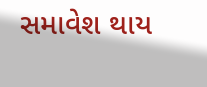સમાવેશ થાય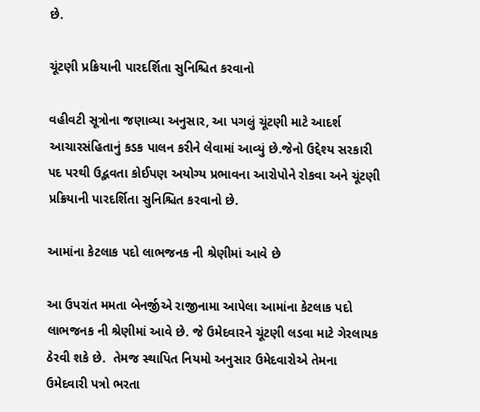છે.

ચૂંટણી પ્રક્રિયાની પારદર્શિતા સુનિશ્ચિત કરવાનો

વહીવટી સૂત્રોના જણાવ્યા અનુસાર, આ પગલું ચૂંટણી માટે આદર્શ આચારસંહિતાનું કડક પાલન કરીને લેવામાં આવ્યું છે.જેનો ઉદ્દેશ્ય સરકારી પદ પરથી ઉદ્ભવતા કોઈપણ અયોગ્ય પ્રભાવના આરોપોને રોકવા અને ચૂંટણી પ્રક્રિયાની પારદર્શિતા સુનિશ્ચિત કરવાનો છે.

આમાંના કેટલાક પદો લાભજનક ની શ્રેણીમાં આવે છે

આ ઉપરાંત મમતા બેનર્જીએ રાજીનામા આપેલા આમાંના કેટલાક પદો લાભજનક ની શ્રેણીમાં આવે છે. જે ઉમેદવારને ચૂંટણી લડવા માટે ગેરલાયક ઠેરવી શકે છે.  તેમજ સ્થાપિત નિયમો અનુસાર ઉમેદવારોએ તેમના ઉમેદવારી પત્રો ભરતા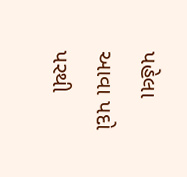પહેલા આવા પદો પરથી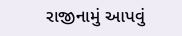રાજીનામું આપવું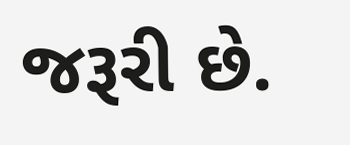જરૂરી છે.